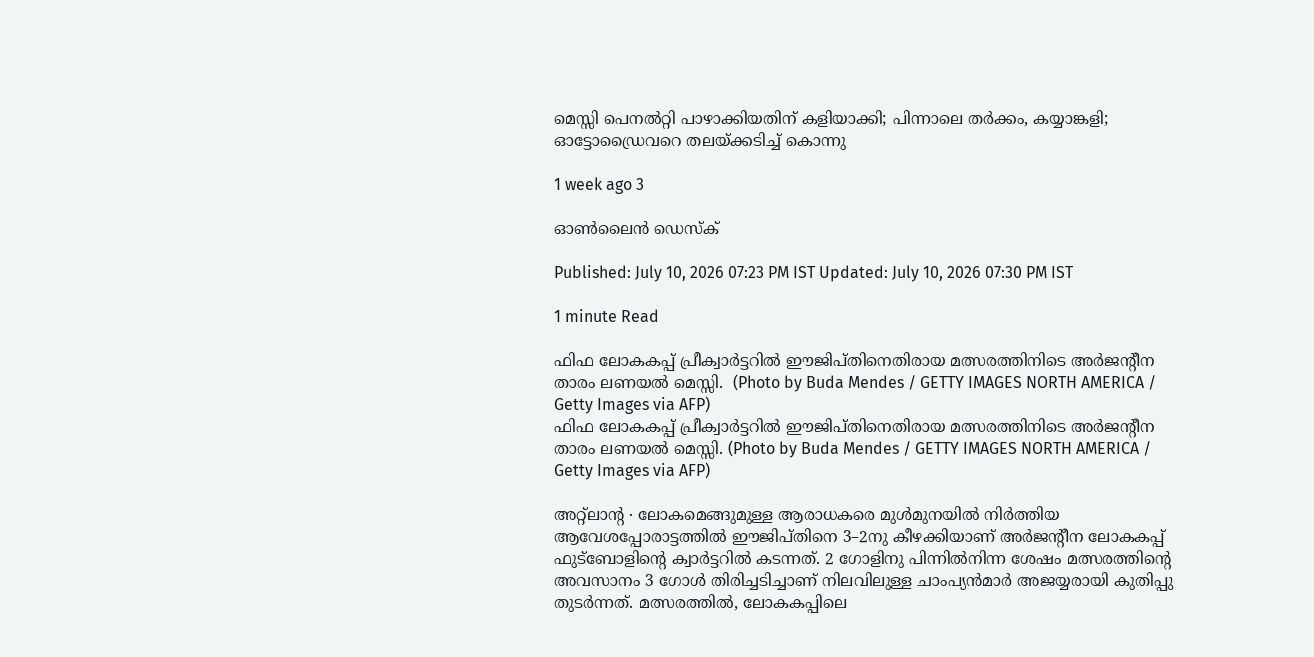മെസ്സി പെനൽറ്റി പാഴാക്കിയതിന് കളിയാക്കി; പിന്നാലെ തർക്കം, കയ്യാങ്കളി; ഓട്ടോഡ്രൈവറെ തലയ്ക്കടിച്ച് കൊന്നു

1 week ago 3

ഓൺലൈൻ ഡെസ്‌ക്

Published: July 10, 2026 07:23 PM IST Updated: July 10, 2026 07:30 PM IST

1 minute Read

ഫിഫ ലോകകപ്പ് പ്രീക്വാർട്ടറിൽ ഈജി‌പ്തിനെതിരായ മത്സരത്തിനിടെ അർജന്റീന താരം ലണയൽ മെസ്സി.  (Photo by Buda Mendes / GETTY IMAGES NORTH AMERICA / Getty Images via AFP)
ഫിഫ ലോകകപ്പ് പ്രീക്വാർട്ടറിൽ ഈജി‌പ്തിനെതിരായ മത്സരത്തിനിടെ അർജന്റീന താരം ലണയൽ മെസ്സി. (Photo by Buda Mendes / GETTY IMAGES NORTH AMERICA / Getty Images via AFP)

അറ്റ്ലാന്റ ∙ ലോകമെങ്ങുമുള്ള ആരാധകരെ മുൾമുനയിൽ നിർത്തിയ ആവേശപ്പോരാട്ടത്തിൽ ഈജിപ്തിനെ 3–2നു കീഴക്കിയാണ് അർജന്റീന ലോകകപ്പ് ഫുട്ബോളിന്റെ ക്വാർട്ടറിൽ കടന്നത്. 2 ഗോളിനു പിന്നിൽനിന്ന ശേഷം മത്സരത്തിന്റെ അവസാനം 3 ഗോൾ തിരിച്ചടിച്ചാണ് നിലവിലുള്ള ചാംപ്യൻമാർ അജയ്യരായി കുതിപ്പു തുടർന്നത്. മത്സരത്തിൽ, ലോകകപ്പിലെ‍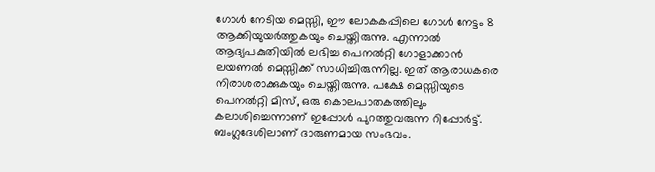ഗോൾ നേടിയ മെസ്സി, ഈ ലോകകപ്പിലെ ഗോൾ നേട്ടം 8 ആക്കിയുയർത്തുകയും ചെയ്തിരുന്നു. എന്നാൽ ആദ്യപകുതിയിൽ ലഭിച്ച പെനൽ‍റ്റി ഗോളാക്കാൻ ലയണൽ മെസ്സിക്ക് സാധിച്ചിരുന്നില്ല. ഇത് ആരാധകരെ നിരാശരാക്കുകയും ചെയ്തിരുന്നു. പക്ഷേ മെസ്സിയുടെ പെനൽറ്റി മിസ്, ഒരു കൊലപാതകത്തിലും കലാശിച്ചെന്നാണ് ഇപ്പോൾ പുറത്തുവരുന്ന റിപ്പോർട്ട്. ബംഗ്ലദേശിലാണ് ദാരുണമായ സംഭവം.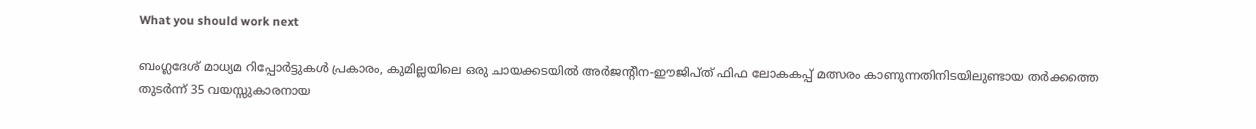What you should work next

ബംഗ്ലദേശ് മാധ്യമ റിപ്പോർട്ടുകൾ പ്രകാരം, കുമില്ലയിലെ ഒരു ചായക്കടയിൽ അർജന്റീന-ഈജിപ്ത് ഫിഫ ലോകകപ്പ് മത്സരം കാണുന്നതിനിടയിലുണ്ടായ തർക്കത്തെ തുടർന്ന് 35 വയസ്സുകാരനായ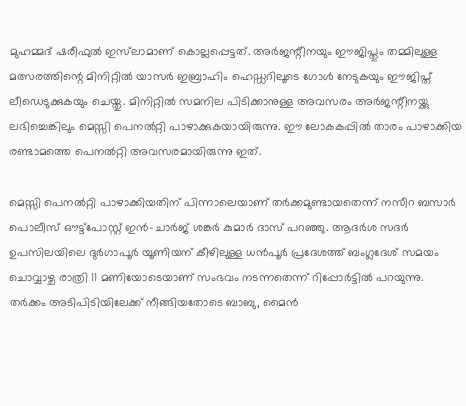മുഹമ്മദ് ഷരീഫുൽ ഇസ്‌ലാമാണ് കൊല്ലപ്പെട്ടത്. അർജന്റീനയും ഈജിപ്തും തമ്മിലുള്ള മത്സരത്തിന്റെ മിനിറ്റിൽ യാസർ ഇബ്രാഹിം ഹെഡ്ഡറിലൂടെ ഗോൾ നേടുകയും ഈജിപ്ത് ലീഡെടുക്കുകയും ചെയ്തു. മിനിറ്റിൽ സമനില പിടിക്കാനുള്ള അവസരം അർജന്റീനയ്ക്കു ലഭിച്ചെങ്കിലും മെസ്സി പെനൽറ്റി പാഴാക്കുകയായിരുന്നു. ഈ ലോകകപ്പിൽ താരം പാഴാക്കിയ രണ്ടാമത്തെ പെനൽറ്റി അവസരമായിരുന്നു ഇത്.

മെസ്സി പെനൽറ്റി പാഴാക്കിയതിന് പിന്നാലെയാണ് തർക്കമുണ്ടായതെന്ന് നസീറ ബസാർ പൊലീസ് ഔട്ട്‌പോസ്റ്റ് ഇൻ-ചാർജ് ശങ്കർ കുമാർ ദാസ് പറഞ്ഞു. ആദർശ സദർ ഉപസിലയിലെ ദുർഗാപൂർ യൂണിയന് കീഴിലുള്ള ധൻപൂർ പ്രദേശത്ത് ബംഗ്ലദേശ് സമയം ചൊവ്വാഴ്ച രാത്രി 11 മണിയോടെയാണ് സംഭവം നടന്നതെന്ന് റിപ്പോർട്ടിൽ പറയുന്നു. തർക്കം അടിപിടിയിലേക്ക് നീങ്ങിയതോടെ ബാബു, മൈൻ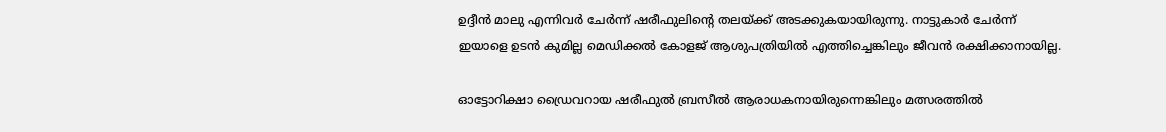ഉദ്ദീൻ മാലു എന്നിവർ ചേർന്ന് ഷരീഫുലിന്റെ തലയ്ക്ക് അടക്കുകയായിരുന്നു. നാട്ടുകാർ ചേർന്ന് ഇയാളെ ഉടൻ കുമില്ല മെഡിക്കൽ കോളജ് ആശുപത്രിയിൽ എത്തിച്ചെങ്കിലും ജീവൻ രക്ഷിക്കാനായില്ല.

ഓട്ടോറിക്ഷാ ഡ്രൈവറായ ഷരീഫുൽ ബ്രസീൽ ആരാധകനായിരുന്നെങ്കിലും മത്സരത്തിൽ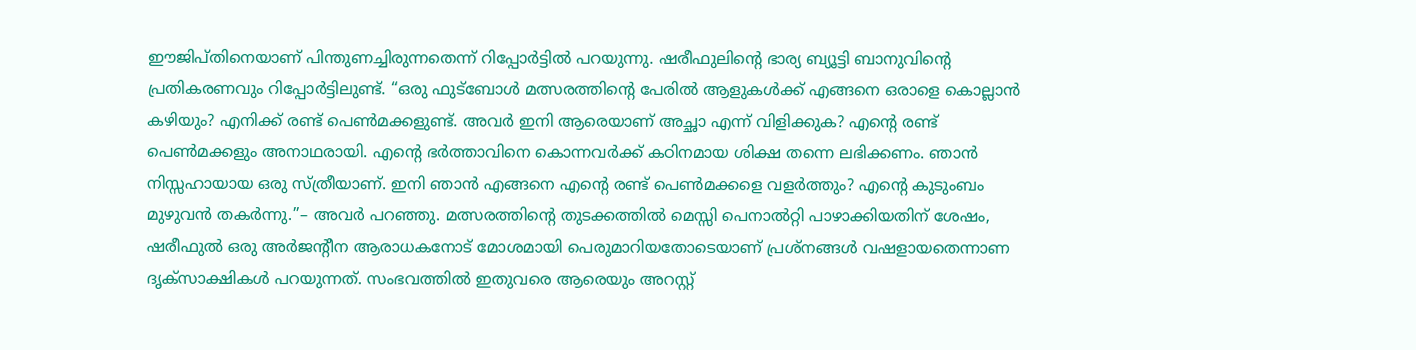ഈജിപ്തിനെയാണ് പിന്തുണച്ചിരുന്നതെന്ന് റിപ്പോർട്ടിൽ പറയുന്നു. ഷരീഫുലിന്റെ ഭാര്യ ബ്യൂട്ടി ബാനുവിന്റെ പ്രതികരണവും റിപ്പോർട്ടിലുണ്ട്. ‘‘ഒരു ഫുട്ബോൾ മത്സരത്തിന്റെ പേരിൽ ആളുകൾക്ക് എങ്ങനെ ഒരാളെ കൊല്ലാൻ കഴിയും? എനിക്ക് രണ്ട് പെൺമക്കളുണ്ട്. അവർ ഇനി ആരെയാണ് അച്ഛാ എന്ന് വിളിക്കുക? എന്റെ രണ്ട് പെൺമക്കളും അനാഥരായി. എന്റെ ഭർത്താവിനെ കൊന്നവർക്ക് കഠിനമായ ശിക്ഷ തന്നെ ലഭിക്കണം. ഞാൻ ‌ നിസ്സഹായായ ഒരു സ്ത്രീയാണ്. ഇനി ഞാൻ എങ്ങനെ എന്റെ രണ്ട് പെൺമക്കളെ വളർത്തും? എന്റെ കുടുംബം മുഴുവൻ തകർന്നു.’’– അവർ പറഞ്ഞു. മത്സരത്തിന്റെ തുടക്കത്തിൽ മെസ്സി പെനാൽറ്റി പാഴാക്കിയതിന് ശേഷം, ഷരീഫുൽ ഒരു അർജന്റീന ആരാധകനോട് മോശമായി പെരുമാറിയതോടെയാണ് പ്രശ്നങ്ങൾ വഷളായതെന്നാണ ദൃക്സാക്ഷികൾ പറയുന്നത്. സംഭവത്തിൽ ഇതുവരെ ആരെയും അറസ്റ്റ്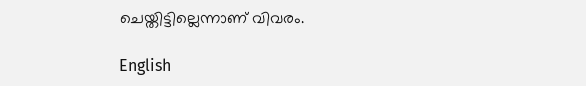ചെയ്തിട്ടില്ലെന്നാണ് വിവരം.

English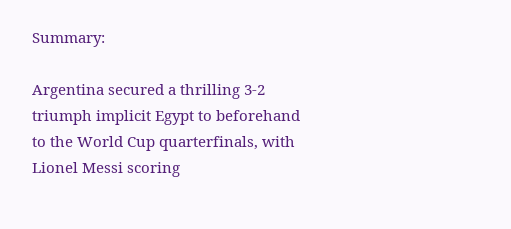Summary:

Argentina secured a thrilling 3-2 triumph implicit Egypt to beforehand to the World Cup quarterfinals, with Lionel Messi scoring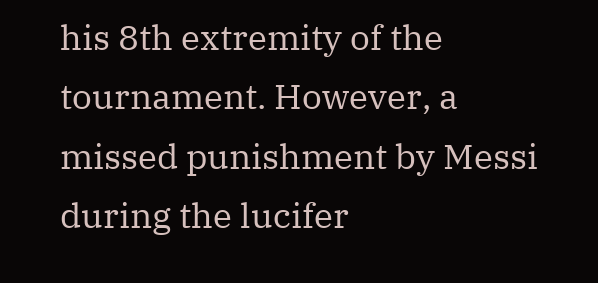his 8th extremity of the tournament. However, a missed punishment by Messi during the lucifer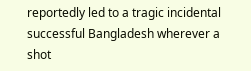reportedly led to a tragic incidental successful Bangladesh wherever a shot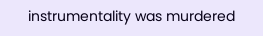instrumentality was murdered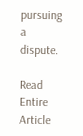pursuing a dispute.

Read Entire Article